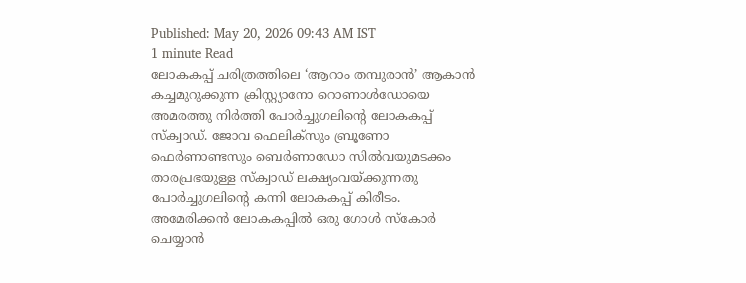Published: May 20, 2026 09:43 AM IST
1 minute Read
ലോകകപ്പ് ചരിത്രത്തിലെ ‘ആറാം തമ്പുരാൻ’ ആകാൻ കച്ചമുറുക്കുന്ന ക്രിസ്റ്റ്യാനോ റൊണാൾഡോയെ അമരത്തു നിർത്തി പോർച്ചുഗലിന്റെ ലോകകപ്പ് സ്ക്വാഡ്. ജോവ ഫെലിക്സും ബ്രൂണോ ഫെർണാണ്ടസും ബെർണാഡോ സിൽവയുമടക്കം താരപ്രഭയുള്ള സ്ക്വാഡ് ലക്ഷ്യംവയ്ക്കുന്നതു പോർച്ചുഗലിന്റെ കന്നി ലോകകപ്പ് കിരീടം. അമേരിക്കൻ ലോകകപ്പിൽ ഒരു ഗോൾ സ്കോർ ചെയ്യാൻ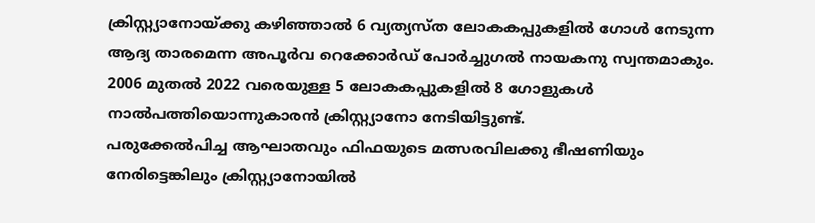ക്രിസ്റ്റ്യാനോയ്ക്കു കഴിഞ്ഞാൽ 6 വ്യത്യസ്ത ലോകകപ്പുകളിൽ ഗോൾ നേടുന്ന ആദ്യ താരമെന്ന അപൂർവ റെക്കോർഡ് പോർച്ചുഗൽ നായകനു സ്വന്തമാകും. 2006 മുതൽ 2022 വരെയുള്ള 5 ലോകകപ്പുകളിൽ 8 ഗോളുകൾ നാൽപത്തിയൊന്നുകാരൻ ക്രിസ്റ്റ്യാനോ നേടിയിട്ടുണ്ട്.
പരുക്കേൽപിച്ച ആഘാതവും ഫിഫയുടെ മത്സരവിലക്കു ഭീഷണിയും നേരിട്ടെങ്കിലും ക്രിസ്റ്റ്യാനോയിൽ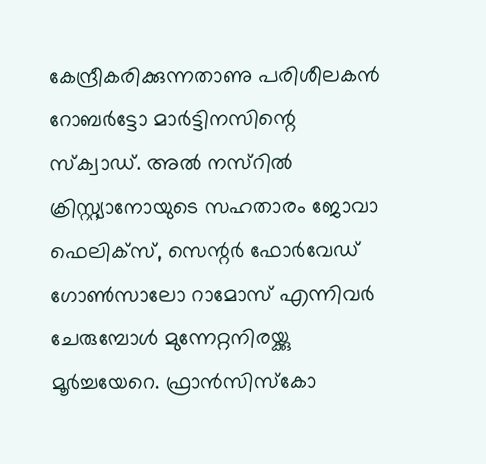കേന്ദ്രീകരിക്കുന്നതാണു പരിശീലകൻ റോബർട്ടോ മാർട്ടിനസിന്റെ സ്ക്വാഡ്. അൽ നസ്റിൽ ക്രിസ്റ്റ്യാനോയുടെ സഹതാരം ജോവാ ഫെലിക്സ്, സെന്റർ ഫോർവേഡ് ഗോൺസാലോ റാമോസ് എന്നിവർ ചേരുമ്പോൾ മുന്നേറ്റനിരയ്ക്കു മൂർച്ചയേറെ. ഫ്രാൻസിസ്കോ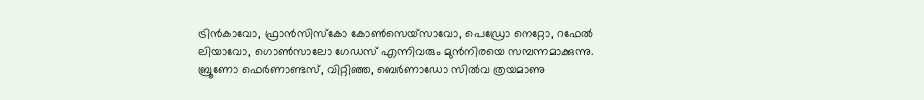ട്രിൻകാവോ, ഫ്രാൻസിസ്കോ കോൺസെയ്സാവോ, പെഡ്രോ നെറ്റോ, റഫേൽ ലിയാവോ, ഗൊൺസാലോ ഗേഡസ് എന്നിവരും മുൻനിരയെ സമ്പന്നമാക്കുന്നു.
ബ്രൂണോ ഫെർണാണ്ടസ്, വിറ്റിഞ്ഞ, ബെർണാഡോ സിൽവ ത്രയമാണു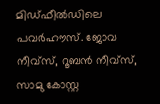മിഡ്ഫീൽഡിലെ പവർഹൗസ്. ജോവ നീവ്സ്, റൂബൻ നീവ്സ്, സാമു കോസ്റ്റ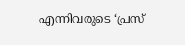എന്നിവരുടെ ‘പ്രസ്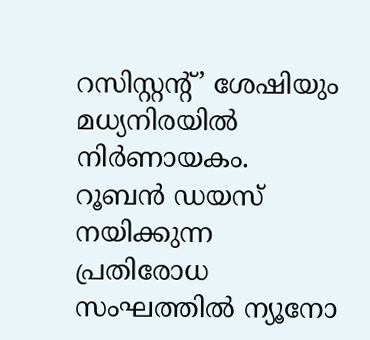റസിസ്റ്റന്റ്’ ശേഷിയും മധ്യനിരയിൽ നിർണായകം. റൂബൻ ഡയസ് നയിക്കുന്ന പ്രതിരോധ സംഘത്തിൽ ന്യൂനോ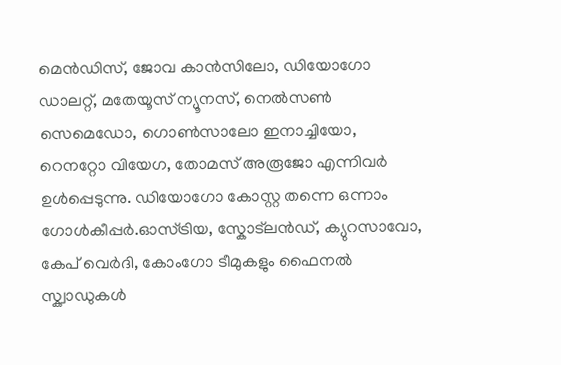മെൻഡിസ്, ജോവ കാൻസിലോ, ഡിയോഗോ ഡാലറ്റ്, മതേയൂസ് ന്യൂനസ്, നെൽസൺ സെമെഡോ, ഗൊൺസാലോ ഇനാച്ചിയോ, റെനറ്റോ വിയേഗ, തോമസ് അരൂജോ എന്നിവർ ഉൾപ്പെടുന്നു. ഡിയോഗോ കോസ്റ്റ തന്നെ ഒന്നാം ഗോൾകീപ്പർ.ഓസ്ട്രിയ, സ്കോട്ലൻഡ്, ക്യുറസാവോ, കേപ് വെർദി, കോംഗോ ടീമുകളും ഫൈനൽ സ്ക്വാഡുകൾ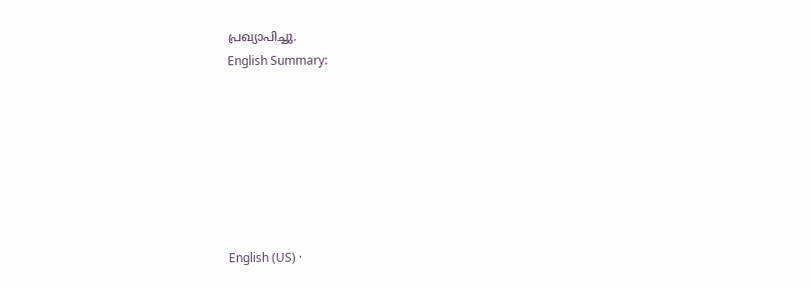പ്രഖ്യാപിച്ചു.
English Summary:







English (US) ·